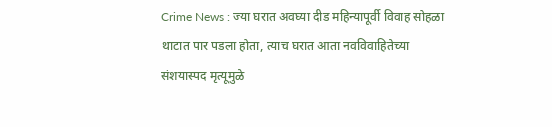Crime News : ज्या घरात अवघ्या दीड महिन्यापूर्वी विवाह सोहळा थाटात पार पडला होता, त्याच घरात आता नवविवाहितेच्या संशयास्पद मृत्यूमुळे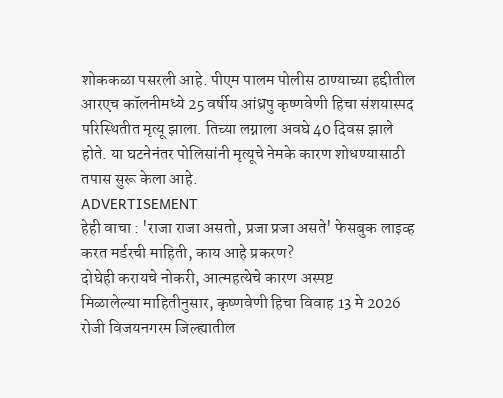शोककळा पसरली आहे. पीएम पालम पोलीस ठाण्याच्या हद्दीतील आरएच कॉलनीमध्ये 25 वर्षीय आंध्रपु कृष्णवेणी हिचा संशयास्पद परिस्थितीत मृत्यू झाला. तिच्या लग्नाला अवघे 40 दिवस झाले होते. या घटनेनंतर पोलिसांनी मृत्यूचे नेमके कारण शोधण्यासाठी तपास सुरू केला आहे.
ADVERTISEMENT
हेही वाचा : 'राजा राजा असतो, प्रजा प्रजा असते' फेसबुक लाइव्ह करत मर्डरची माहिती, काय आहे प्रकरण?
दोघेही करायचे नोकरी, आत्महत्येचे कारण अस्पष्ट
मिळालेल्या माहितीनुसार, कृष्णवेणी हिचा विवाह 13 मे 2026 रोजी विजयनगरम जिल्ह्यातील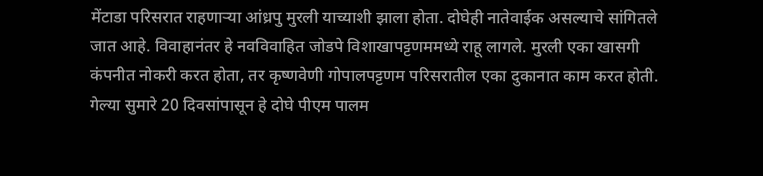मेंटाडा परिसरात राहणाऱ्या आंध्रपु मुरली याच्याशी झाला होता. दोघेही नातेवाईक असल्याचे सांगितले जात आहे. विवाहानंतर हे नवविवाहित जोडपे विशाखापट्टणममध्ये राहू लागले. मुरली एका खासगी कंपनीत नोकरी करत होता, तर कृष्णवेणी गोपालपट्टणम परिसरातील एका दुकानात काम करत होती. गेल्या सुमारे 20 दिवसांपासून हे दोघे पीएम पालम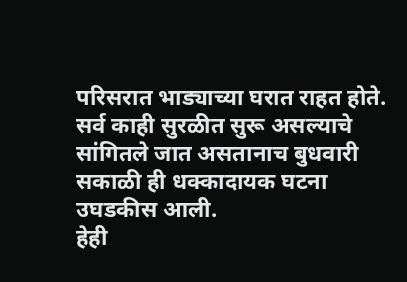परिसरात भाड्याच्या घरात राहत होते. सर्व काही सुरळीत सुरू असल्याचे सांगितले जात असतानाच बुधवारी सकाळी ही धक्कादायक घटना उघडकीस आली.
हेही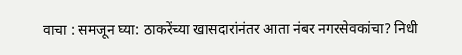वाचा : समजून घ्या: ठाकरेंच्या खासदारांनंतर आता नंबर नगरसेवकांचा? निधी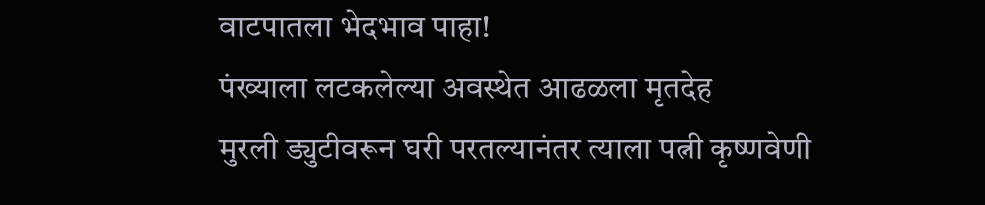वाटपातला भेदभाव पाहा!
पंख्याला लटकलेल्या अवस्थेत आढळला मृतदेह
मुरली ड्युटीवरून घरी परतल्यानंतर त्याला पत्नी कृष्णवेणी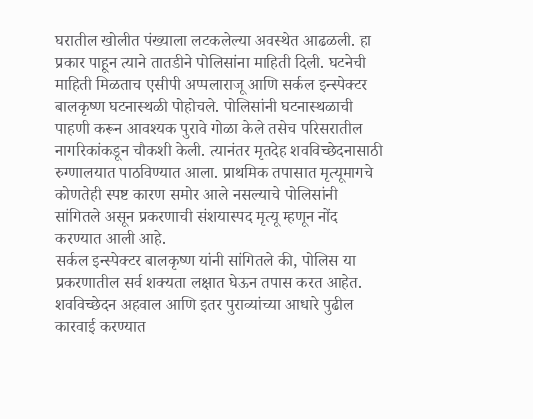घरातील खोलीत पंख्याला लटकलेल्या अवस्थेत आढळली. हा प्रकार पाहून त्याने तातडीने पोलिसांना माहिती दिली. घटनेची माहिती मिळताच एसीपी अप्पलाराजू आणि सर्कल इन्स्पेक्टर बालकृष्ण घटनास्थळी पोहोचले. पोलिसांनी घटनास्थळाची पाहणी करून आवश्यक पुरावे गोळा केले तसेच परिसरातील नागरिकांकडून चौकशी केली. त्यानंतर मृतदेह शवविच्छेदनासाठी रुग्णालयात पाठविण्यात आला. प्राथमिक तपासात मृत्यूमागचे कोणतेही स्पष्ट कारण समोर आले नसल्याचे पोलिसांनी सांगितले असून प्रकरणाची संशयास्पद मृत्यू म्हणून नोंद करण्यात आली आहे.
सर्कल इन्स्पेक्टर बालकृष्ण यांनी सांगितले की, पोलिस या प्रकरणातील सर्व शक्यता लक्षात घेऊन तपास करत आहेत. शवविच्छेदन अहवाल आणि इतर पुराव्यांच्या आधारे पुढील कारवाई करण्यात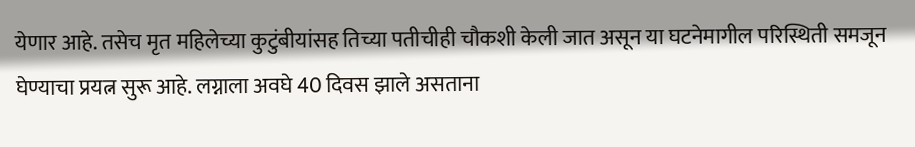येणार आहे. तसेच मृत महिलेच्या कुटुंबीयांसह तिच्या पतीचीही चौकशी केली जात असून या घटनेमागील परिस्थिती समजून घेण्याचा प्रयत्न सुरू आहे. लग्नाला अवघे 40 दिवस झाले असताना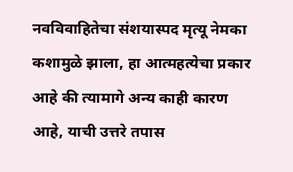नवविवाहितेचा संशयास्पद मृत्यू नेमका कशामुळे झाला, हा आत्महत्येचा प्रकार आहे की त्यामागे अन्य काही कारण आहे, याची उत्तरे तपास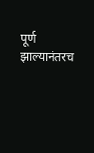पूर्ण झाल्यानंतरच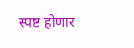स्पष्ट होणार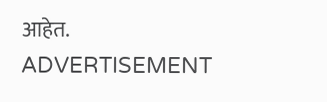आहेत.
ADVERTISEMENT